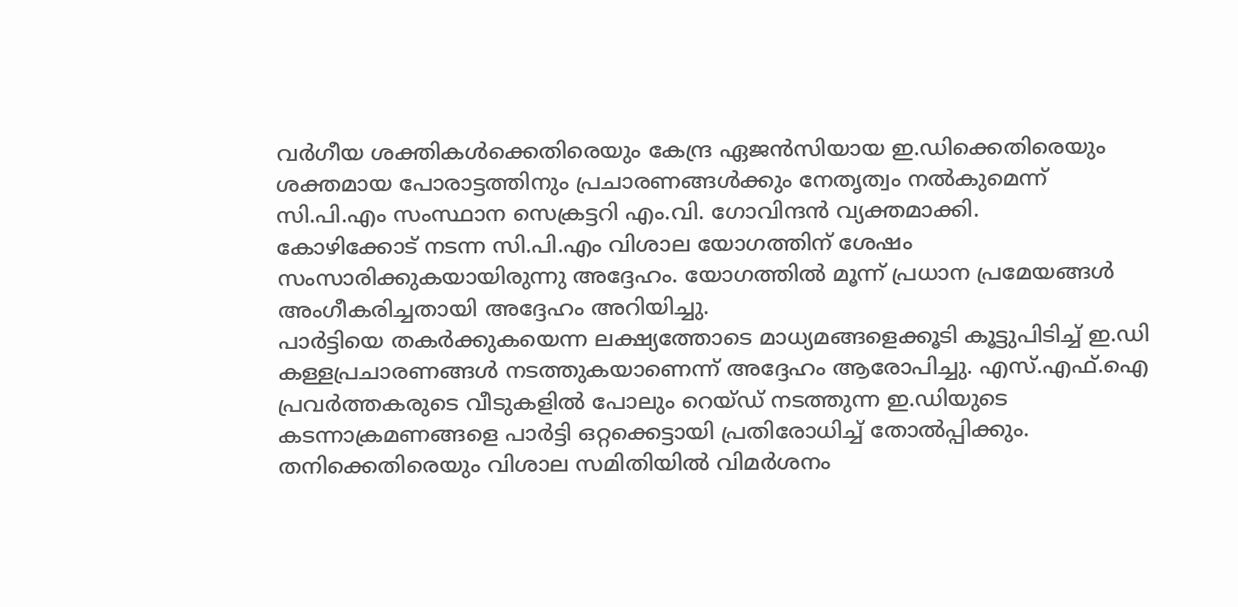വർഗീയ ശക്തികൾക്കെതിരെയും കേന്ദ്ര ഏജൻസിയായ ഇ.ഡിക്കെതിരെയും ശക്തമായ പോരാട്ടത്തിനും പ്രചാരണങ്ങൾക്കും നേതൃത്വം നൽകുമെന്ന് സി.പി.എം സംസ്ഥാന സെക്രട്ടറി എം.വി. ഗോവിന്ദൻ വ്യക്തമാക്കി.
കോഴിക്കോട് നടന്ന സി.പി.എം വിശാല യോഗത്തിന് ശേഷം സംസാരിക്കുകയായിരുന്നു അദ്ദേഹം. യോഗത്തിൽ മൂന്ന് പ്രധാന പ്രമേയങ്ങൾ അംഗീകരിച്ചതായി അദ്ദേഹം അറിയിച്ചു.
പാർട്ടിയെ തകർക്കുകയെന്ന ലക്ഷ്യത്തോടെ മാധ്യമങ്ങളെക്കൂടി കൂട്ടുപിടിച്ച് ഇ.ഡി കള്ളപ്രചാരണങ്ങൾ നടത്തുകയാണെന്ന് അദ്ദേഹം ആരോപിച്ചു. എസ്.എഫ്.ഐ പ്രവർത്തകരുടെ വീടുകളിൽ പോലും റെയ്ഡ് നടത്തുന്ന ഇ.ഡിയുടെ കടന്നാക്രമണങ്ങളെ പാർട്ടി ഒറ്റക്കെട്ടായി പ്രതിരോധിച്ച് തോൽപ്പിക്കും.
തനിക്കെതിരെയും വിശാല സമിതിയിൽ വിമർശനം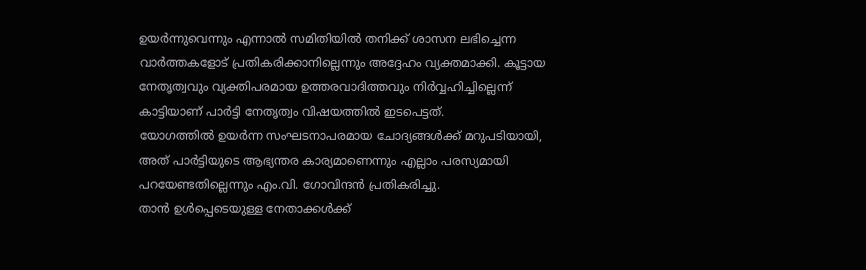ഉയർന്നുവെന്നും എന്നാൽ സമിതിയിൽ തനിക്ക് ശാസന ലഭിച്ചെന്ന വാർത്തകളോട് പ്രതികരിക്കാനില്ലെന്നും അദ്ദേഹം വ്യക്തമാക്കി. കൂട്ടായ നേതൃത്വവും വ്യക്തിപരമായ ഉത്തരവാദിത്തവും നിർവ്വഹിച്ചില്ലെന്ന് കാട്ടിയാണ് പാർട്ടി നേതൃത്വം വിഷയത്തിൽ ഇടപെട്ടത്.
യോഗത്തിൽ ഉയർന്ന സംഘടനാപരമായ ചോദ്യങ്ങൾക്ക് മറുപടിയായി, അത് പാർട്ടിയുടെ ആഭ്യന്തര കാര്യമാണെന്നും എല്ലാം പരസ്യമായി പറയേണ്ടതില്ലെന്നും എം.വി. ഗോവിന്ദൻ പ്രതികരിച്ചു.
താൻ ഉൾപ്പെടെയുള്ള നേതാക്കൾക്ക്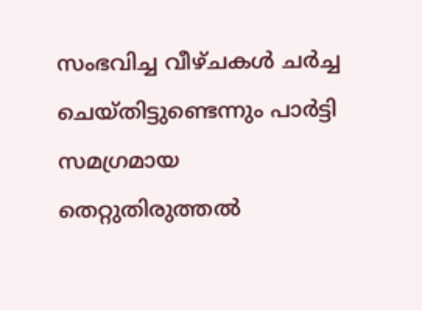സംഭവിച്ച വീഴ്ചകൾ ചർച്ച ചെയ്തിട്ടുണ്ടെന്നും പാർട്ടി സമഗ്രമായ തെറ്റുതിരുത്തൽ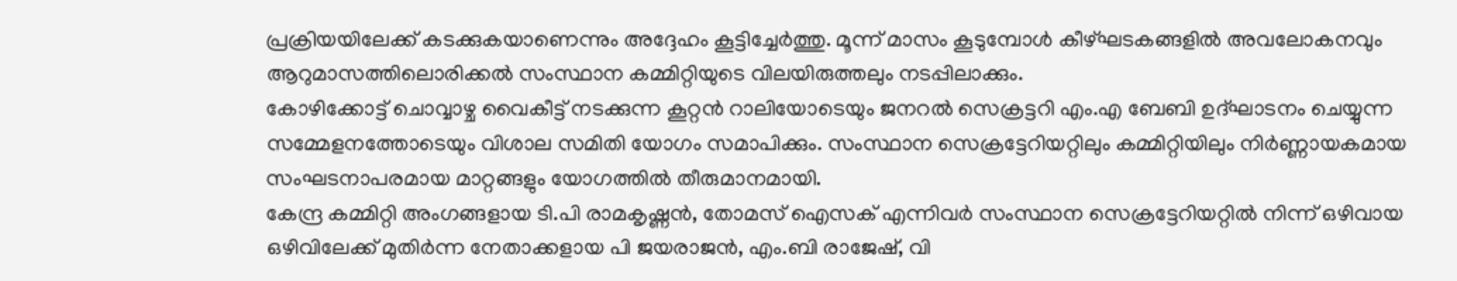പ്രക്രിയയിലേക്ക് കടക്കുകയാണെന്നും അദ്ദേഹം കൂട്ടിച്ചേർത്തു. മൂന്ന് മാസം കൂടുമ്പോൾ കീഴ്ഘടകങ്ങളിൽ അവലോകനവും ആറുമാസത്തിലൊരിക്കൽ സംസ്ഥാന കമ്മിറ്റിയുടെ വിലയിരുത്തലും നടപ്പിലാക്കും.
കോഴിക്കോട്ട് ചൊവ്വാഴ്ച വൈകീട്ട് നടക്കുന്ന കൂറ്റൻ റാലിയോടെയും ജനറൽ സെക്രട്ടറി എം.എ ബേബി ഉദ്ഘാടനം ചെയ്യുന്ന സമ്മേളനത്തോടെയും വിശാല സമിതി യോഗം സമാപിക്കും. സംസ്ഥാന സെക്രട്ടേറിയറ്റിലും കമ്മിറ്റിയിലും നിർണ്ണായകമായ സംഘടനാപരമായ മാറ്റങ്ങളും യോഗത്തിൽ തീരുമാനമായി.
കേന്ദ്ര കമ്മിറ്റി അംഗങ്ങളായ ടി.പി രാമകൃഷ്ണൻ, തോമസ് ഐസക് എന്നിവർ സംസ്ഥാന സെക്രട്ടേറിയറ്റിൽ നിന്ന് ഒഴിവായ ഒഴിവിലേക്ക് മുതിർന്ന നേതാക്കളായ പി ജയരാജൻ, എം.ബി രാജേഷ്, വി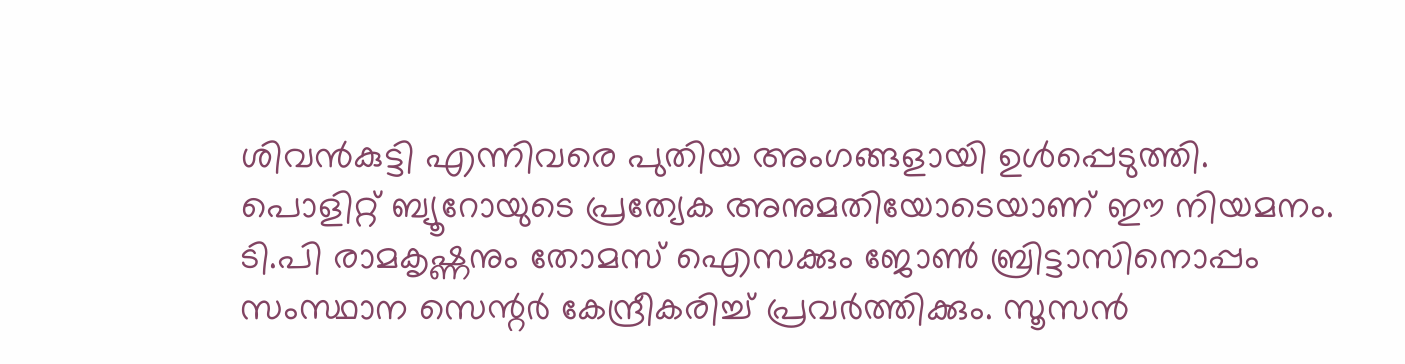ശിവൻകുട്ടി എന്നിവരെ പുതിയ അംഗങ്ങളായി ഉൾപ്പെടുത്തി. പൊളിറ്റ് ബ്യൂറോയുടെ പ്രത്യേക അനുമതിയോടെയാണ് ഈ നിയമനം.
ടി.പി രാമകൃഷ്ണനും തോമസ് ഐസക്കും ജോൺ ബ്രിട്ടാസിനൊപ്പം സംസ്ഥാന സെന്റർ കേന്ദ്രീകരിച്ച് പ്രവർത്തിക്കും. സൂസൻ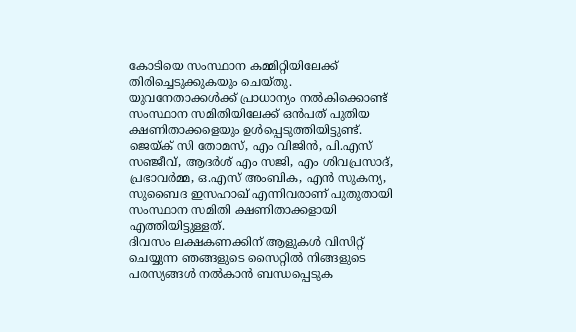കോടിയെ സംസ്ഥാന കമ്മിറ്റിയിലേക്ക് തിരിച്ചെടുക്കുകയും ചെയ്തു.
യുവനേതാക്കൾക്ക് പ്രാധാന്യം നൽകിക്കൊണ്ട് സംസ്ഥാന സമിതിയിലേക്ക് ഒൻപത് പുതിയ ക്ഷണിതാക്കളെയും ഉൾപ്പെടുത്തിയിട്ടുണ്ട്. ജെയ്ക് സി തോമസ്, എം വിജിൻ, പി.എസ് സഞ്ജീവ്, ആദർശ് എം സജി, എം ശിവപ്രസാദ്, പ്രഭാവർമ്മ, ഒ.എസ് അംബിക, എൻ സുകന്യ, സുബൈദ ഇസഹാഖ് എന്നിവരാണ് പുതുതായി സംസ്ഥാന സമിതി ക്ഷണിതാക്കളായി എത്തിയിട്ടുള്ളത്.
ദിവസം ലക്ഷകണക്കിന് ആളുകൾ വിസിറ്റ് ചെയ്യുന്ന ഞങ്ങളുടെ സൈറ്റിൽ നിങ്ങളുടെ പരസ്യങ്ങൾ നൽകാൻ ബന്ധപ്പെടുക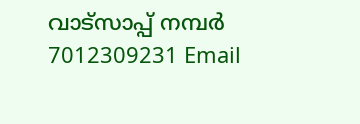വാട്സാപ്പ് നമ്പർ 7012309231 Email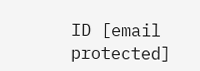ID [email protected]